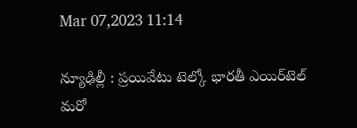Mar 07,2023 11:14

న్యూఢిల్లీ : ప్రయివేటు టెల్కో భారతీ ఎయిర్‌టెల్‌ మరో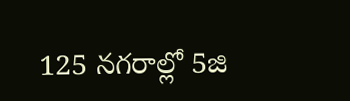125 నగరాల్లో 5జి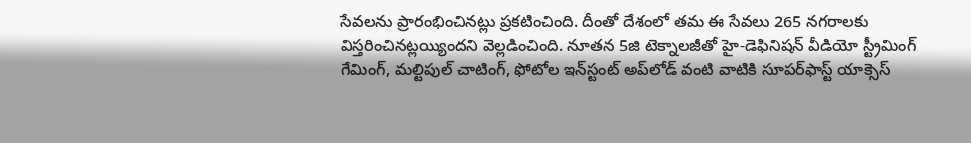సేవలను ప్రారంభించినట్లు ప్రకటించింది. దీంతో దేశంలో తమ ఈ సేవలు 265 నగరాలకు విస్తరించినట్లయ్యిందని వెల్లడించింది. నూతన 5జి టెక్నాలజీతో హై-డెఫినిషన్‌ వీడియో స్ట్రీమింగ్‌ గేమింగ్‌, మల్టిపుల్‌ చాటింగ్‌, ఫోటోల ఇన్‌స్టంట్‌ అప్‌లోడ్‌ వంటి వాటికి సూపర్‌ఫాస్ట్‌ యాక్సెస్‌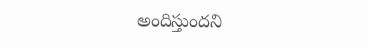అందిస్తుందని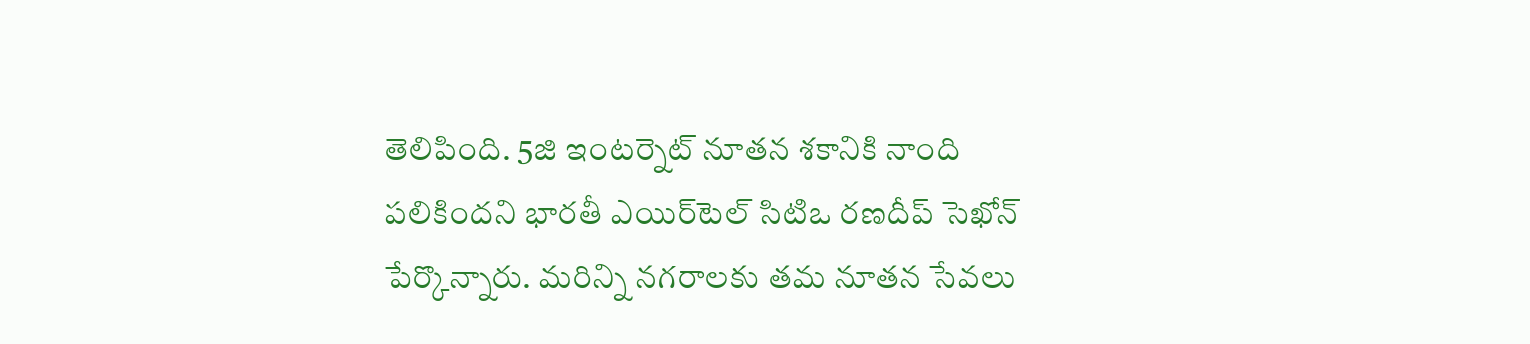తెలిపింది. 5జి ఇంటర్నెట్‌ నూతన శకానికి నాంది పలికిందని భారతీ ఎయిర్‌టెల్‌ సిటిఒ రణదీప్‌ సెఖోన్‌ పేర్కొన్నారు. మరిన్ని నగరాలకు తమ నూతన సేవలు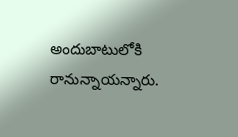అందుబాటులోకి రానున్నాయన్నారు.